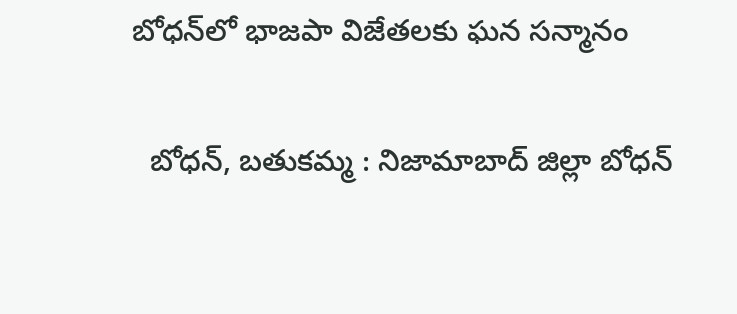బోధన్‌లో భాజపా విజేతలకు ఘన సన్మానం

  బోధన్, బతుకమ్మ : నిజామాబాద్ జిల్లా బోధన్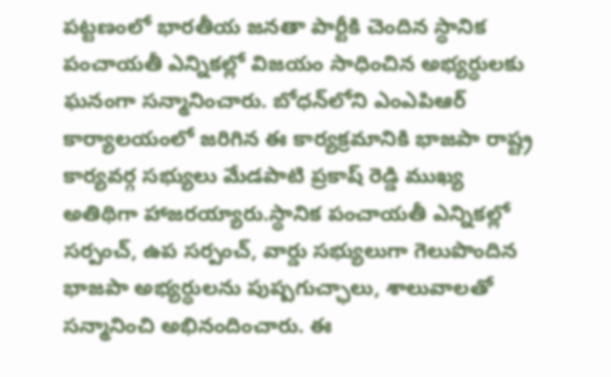పట్టణంలో భారతీయ జనతా పార్టీకి చెందిన స్థానిక పంచాయతీ ఎన్నికల్లో విజయం సాధించిన అభ్యర్థులకు ఘనంగా సన్మానించారు. బోధన్‌లోని ఎంఎపిఆర్  కార్యాలయంలో జరిగిన ఈ కార్యక్రమానికి భాజపా రాష్ట్ర కార్యవర్గ సభ్యులు మేడపాటి ప్రకాష్ రెడ్డి ముఖ్య అతిథిగా హాజరయ్యారు.స్థానిక పంచాయతీ ఎన్నికల్లో సర్పంచ్‌, ఉప సర్పంచ్‌, వార్డు సభ్యులుగా గెలుపొందిన భాజపా అభ్యర్థులను పుష్పగుచ్ఛాలు, శాలువాలతో సన్మానించి అభినందించారు. ఈ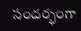సందర్భంగా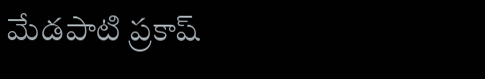మేడపాటి ప్రకాష్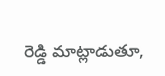రెడ్డి మాట్లాడుతూ,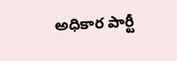అధికార పార్టీ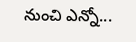నుంచి ఎన్నో...